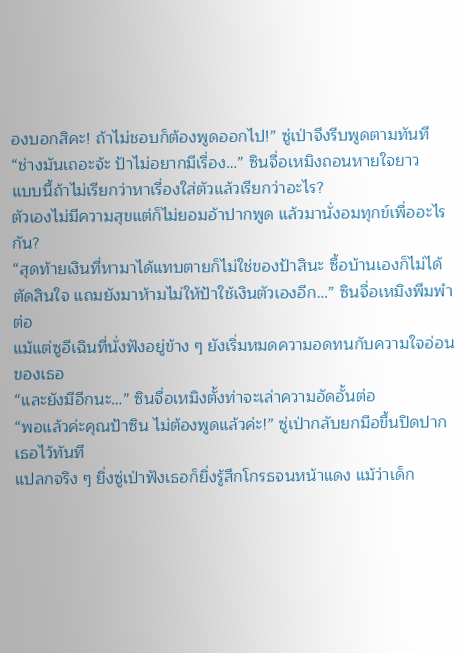องบอกสิคะ! ถ้าไม่ชอบก็ต้องพูดออกไป!” ซู่เป่าจึงรีบพูดตามทันที
“ช่างมันเถอะจ้ะ ป้าไม่อยากมีเรื่อง…” ซินจื่อเหมิงถอนหายใจยาว
แบบนี้ถ้าไม่เรียกว่าหาเรื่องใส่ตัวแล้วเรียกว่าอะไร?
ตัวเองไม่มีความสุขแต่ก็ไม่ยอมอ้าปากพูด แล้วมานั่งอมทุกข์เพื่ออะไรกัน?
“สุดท้ายเงินที่หามาได้แทบตายก็ไม่ใช่ของป้าสินะ ซื้อบ้านเองก็ไม่ได้ตัดสินใจ แถมยังมาห้ามไม่ให้ป้าใช้เงินตัวเองอีก…” ซินจื่อเหมิงพึมพำต่อ
แม้แต่ซูอีเฉินที่นั่งฟังอยู่ข้าง ๆ ยังเริ่มหมดความอดทนกับความใจอ่อนของเธอ
“และยังมีอีกนะ…” ซินจื่อเหมิงตั้งท่าจะเล่าความอัดอั้นต่อ
“พอแล้วค่ะคุณป้าซิน ไม่ต้องพูดแล้วค่ะ!” ซู่เป่ากลับยกมือขึ้นปิดปากเธอไว้ทันที
แปลกจริง ๆ ยิ่งซู่เป่าฟังเธอก็ยิ่งรู้สึกโกรธจนหน้าแดง แม้ว่าเด็ก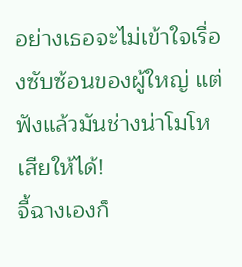อย่างเธอจะไม่เข้าใจเรื่องซับซ้อนของผู้ใหญ่ แต่ฟังแล้วมันช่างน่าโมโหเสียให้ได้!
จี้ฉางเองก็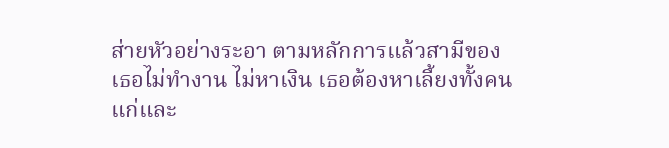ส่ายหัวอย่างระอา ตามหลักการแล้วสามีของเธอไม่ทำงาน ไม่หาเงิน เธอต้องหาเลี้ยงทั้งคนแก่และ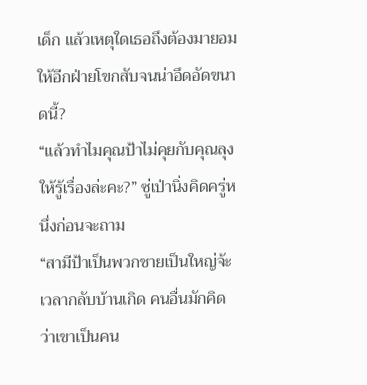เด็ก แล้วเหตุใดเธอถึงต้องมายอมให้อีกฝ่ายโขกสับจนน่าอึดอัดขนาดนี้?
“แล้วทำไมคุณป้าไม่คุยกับคุณลุงให้รู้เรื่องล่ะคะ?” ซู่เป่านิ่งคิดครู่หนึ่งก่อนจะถาม
“สามีป้าเป็นพวกชายเป็นใหญ่จ้ะ เวลากลับบ้านเกิด คนอื่นมักคิดว่าเขาเป็นคน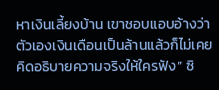หาเงินเลี้ยงบ้าน เขาชอบแอบอ้างว่าตัวเองเงินเดือนเป็นล้านแล้วก็ไม่เคยคิดอธิบายความจริงให้ใครฟัง” ซิ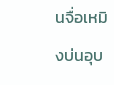นจื่อเหมิงบ่นอุบ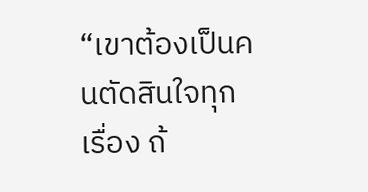“เขาต้องเป็นคนตัดสินใจทุกเรื่อง ถ้